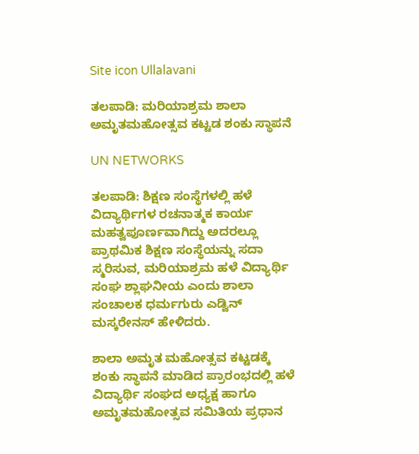Site icon Ullalavani

ತಲಪಾಡಿ: ಮರಿಯಾಶ್ರಮ ಶಾಲಾ ಅಮೃತಮಹೋತ್ಸವ ಕಟ್ಟಡ ಶಂಕು ಸ್ಥಾಪನೆ

UN NETWORKS

ತಲಪಾಡಿ: ಶಿಕ್ಷಣ ಸಂಸ್ಥೆಗಳಲ್ಲಿ ಹಳೆ ವಿದ್ಯಾರ್ಥಿಗಳ ರಚನಾತ್ಮಕ ಕಾರ್ಯ ಮಹತ್ವಪೂರ್ಣವಾಗಿದ್ದು ಅದರಲ್ಲೂ ಪ್ರಾಥಮಿಕ ಶಿಕ್ಷಣ ಸಂಸ್ಥೆಯನ್ನು ಸದಾ ಸ್ಮರಿಸುವ, ಮರಿಯಾಶ್ರಮ ಹಳೆ ವಿದ್ಯಾರ್ಥಿ ಸಂಘ ಶ್ಲಾಘನೀಯ ಎಂದು ಶಾಲಾ ಸಂಚಾಲಕ ಧರ್ಮಗುರು ಎಡ್ವಿನ್ ಮಸ್ಕರೇನಸ್ ಹೇಳಿದರು.

ಶಾಲಾ ಅಮೃತ ಮಹೋತ್ಸವ ಕಟ್ಟಡಕ್ಕೆ ಶಂಕು ಸ್ಥಾಪನೆ ಮಾಡಿದ ಪ್ರಾರಂಭದಲ್ಲಿ ಹಳೆ ವಿದ್ಯಾರ್ಥಿ ಸಂಘದ ಅಧ್ಯಕ್ಷ ಹಾಗೂ ಅಮೃತಮಹೋತ್ಸವ ಸಮಿತಿಯ ಪ್ರಧಾನ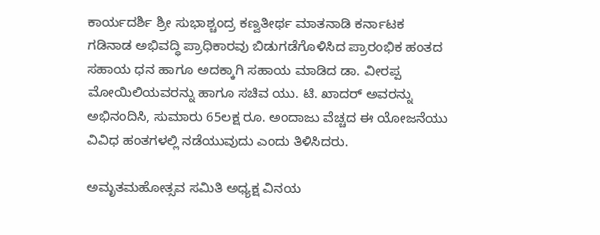ಕಾರ್ಯದರ್ಶಿ ಶ್ರೀ ಸುಭಾಶ್ಚಂದ್ರ ಕಣ್ವತೀರ್ಥ ಮಾತನಾಡಿ ಕರ್ನಾಟಕ ಗಡಿನಾಡ ಅಭಿವದ್ಧಿ ಪ್ರಾಧಿಕಾರವು ಬಿಡುಗಡೆಗೊಳಿಸಿದ ಪ್ರಾರಂಭಿಕ ಹಂತದ ಸಹಾಯ ಧನ ಹಾಗೂ ಅದಕ್ಕಾಗಿ ಸಹಾಯ ಮಾಡಿದ ಡಾ. ವೀರಪ್ಪ ಮೋಯಿಲಿಯವರನ್ನು ಹಾಗೂ ಸಚಿವ ಯು. ಟಿ. ಖಾದರ್ ಅವರನ್ನು ಅಭಿನಂದಿಸಿ, ಸುಮಾರು 65ಲಕ್ಷ ರೂ. ಅಂದಾಜು ವೆಚ್ಚದ ಈ ಯೋಜನೆಯು ವಿವಿಧ ಹಂತಗಳಲ್ಲಿ ನಡೆಯುವುದು ಎಂದು ತಿಳಿಸಿದರು.

ಅಮೃತಮಹೋತ್ಸವ ಸಮಿತಿ ಅಧ್ಯಕ್ಷ ವಿನಯ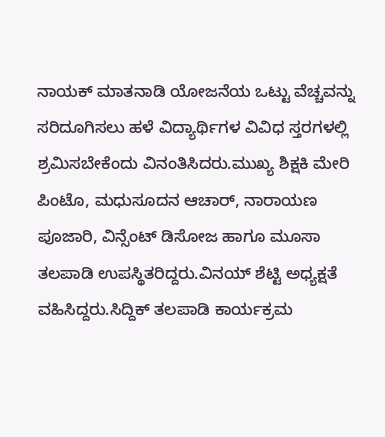ನಾಯಕ್ ಮಾತನಾಡಿ ಯೋಜನೆಯ ಒಟ್ಟು ವೆಚ್ಚವನ್ನು ಸರಿದೂಗಿಸಲು ಹಳೆ ವಿದ್ಯಾರ್ಥಿಗಳ ವಿವಿಧ ಸ್ತರಗಳಲ್ಲಿ ಶ್ರಮಿಸಬೇಕೆಂದು ವಿನಂತಿಸಿದರು.ಮುಖ್ಯ ಶಿಕ್ಷಕಿ ಮೇರಿ ಪಿಂಟೊ, ಮಧುಸೂದನ ಆಚಾರ್, ನಾರಾಯಣ ಪೂಜಾರಿ, ವಿನ್ಸೆಂಟ್ ಡಿಸೋಜ ಹಾಗೂ ಮೂಸಾ ತಲಪಾಡಿ ಉಪಸ್ಥಿತರಿದ್ದರು.ವಿನಯ್ ಶೆಟ್ಟಿ ಅಧ್ಯಕ್ಷತೆ ವಹಿಸಿದ್ದರು.ಸಿದ್ದಿಕ್ ತಲಪಾಡಿ ಕಾರ್ಯಕ್ರಮ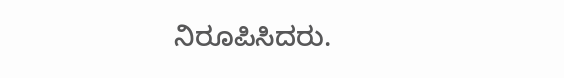ನಿರೂಪಿಸಿದರು.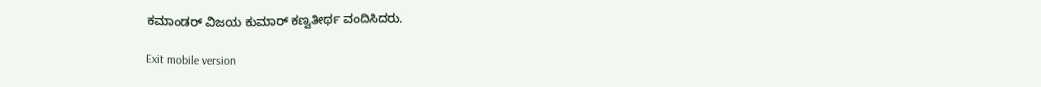ಕಮಾಂಡರ್ ವಿಜಯ ಕುಮಾರ್ ಕಣ್ವತೀರ್ಥ ವಂದಿಸಿದರು.

Exit mobile version